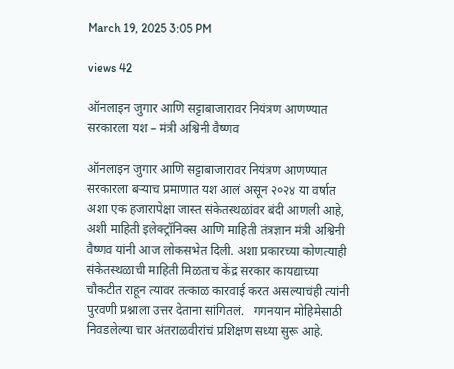March 19, 2025 3:05 PM

views 42

ऑनलाइन जुगार आणि सट्टाबाजारावर नियंत्रण आणण्यात सरकारला यश – मंत्री अश्विनी वैष्णव

ऑनलाइन जुगार आणि सट्टाबाजारावर नियंत्रण आणण्यात सरकारला बऱ्याच प्रमाणात यश आलं असून २०२४ या वर्षात अशा एक हजारापेक्षा जास्त संकेतस्थळांवर बंदी आणली आहे, अशी माहिती इलेक्ट्रॉनिक्स आणि माहिती तंत्रज्ञान मंत्री अश्विनी वैष्णव यांनी आज लोकसभेत दिली. अशा प्रकारच्या कोणत्याही संकेतस्थळाची माहिती मिळताच केंद्र सरकार कायद्याच्या चौकटीत राहून त्यावर तत्काळ कारवाई करत असल्याचंही त्यांनी पुरवणी प्रश्नाला उत्तर देताना सांगितलं.   गगनयान मोहिमेसाठी निवडलेल्या चार अंतराळवीरांचं प्रशिक्षण सध्या सुरू आहे.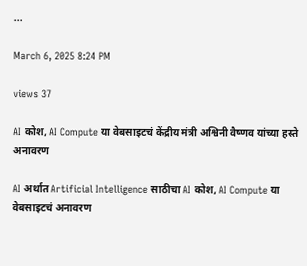...

March 6, 2025 8:24 PM

views 37

AI कोश, AI Compute या वेबसाइटचं केंद्रीय मंत्री अश्विनी वैष्णव यांच्या हस्ते अनावरण

AI अर्थात Artificial Intelligence साठीचा AI कोश, AI Compute या वेबसाइटचं अनावरण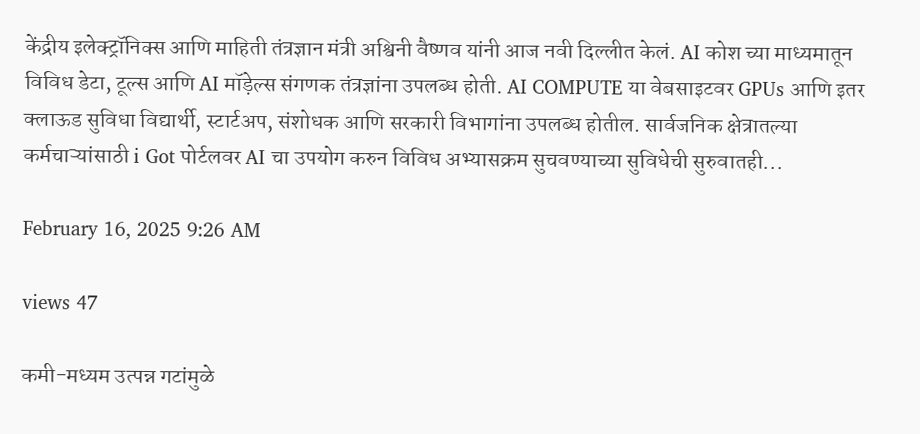केंद्रीय इलेक्ट्रॉनिक्स आणि माहिती तंत्रज्ञान मंत्री अश्विनी वैष्णव यांनी आज नवी दिल्लीत केलं. AI कोश च्या माध्यमातून विविध डेटा, टूल्स आणि AI मॉड़ेल्स संगणक तंत्रज्ञांना उपलब्ध होती. AI COMPUTE या वेबसाइटवर GPUs आणि इतर क्लाऊड सुविधा विद्यार्थी, स्टार्टअप, संशोधक आणि सरकारी विभागांना उपलब्ध होतील. सार्वजनिक क्षेत्रातल्या कर्मचाऱ्यांसाठी i Got पोर्टलवर AI चा उपयोग करुन विविध अभ्यासक्रम सुचवण्याच्या सुविधेची सुरुवातही...

February 16, 2025 9:26 AM

views 47

कमी-मध्यम उत्पन्न गटांमुळे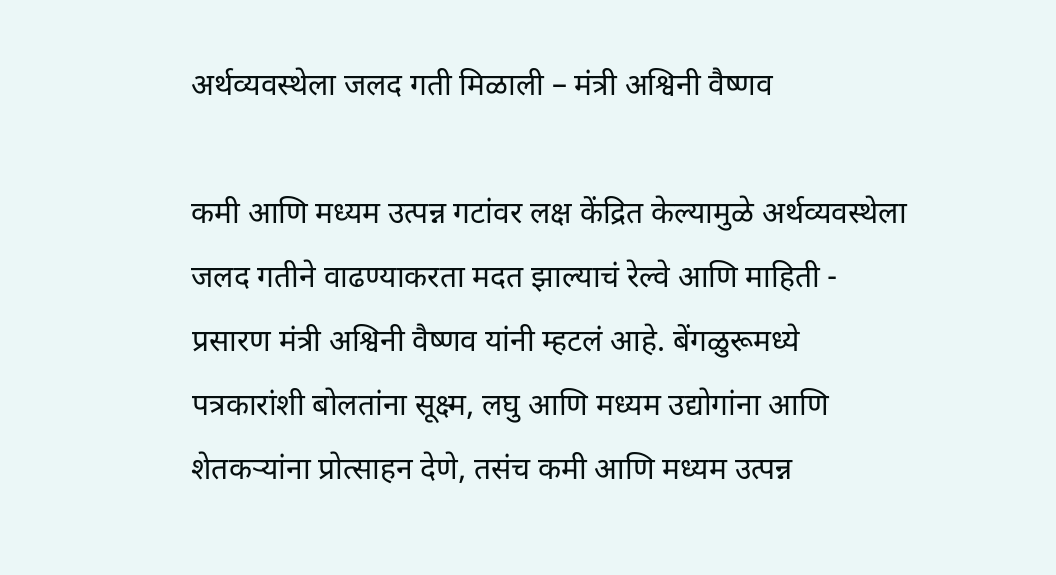अर्थव्यवस्थेला जलद गती मिळाली – मंत्री अश्विनी वैष्णव

कमी आणि मध्यम उत्पन्न गटांवर लक्ष केंद्रित केल्यामुळे अर्थव्यवस्थेला जलद गतीने वाढण्याकरता मदत झाल्याचं रेल्वे आणि माहिती - प्रसारण मंत्री अश्विनी वैष्णव यांनी म्हटलं आहे. बेंगळुरूमध्ये पत्रकारांशी बोलतांना सूक्ष्म, लघु आणि मध्यम उद्योगांना आणि शेतकऱ्यांना प्रोत्साहन देणे, तसंच कमी आणि मध्यम उत्पन्न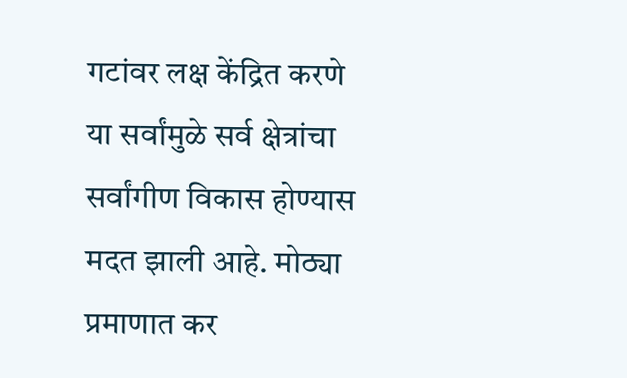गटांवर लक्ष केंद्रित करणे या सर्वांमुळे सर्व क्षेत्रांचा सर्वांगीण विकास होण्यास मदत झाली आहे. मोठ्या प्रमाणात कर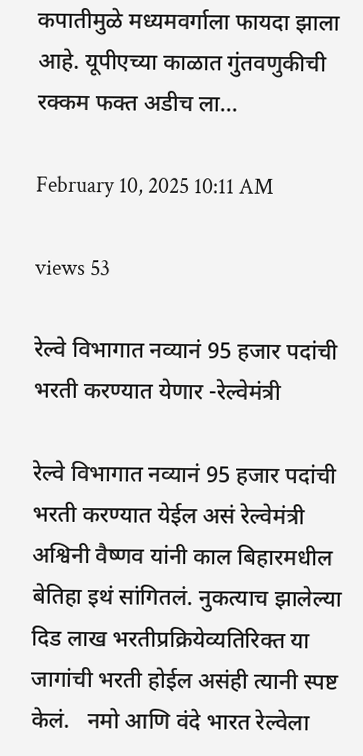कपातीमुळे मध्यमवर्गाला फायदा झाला आहे. यूपीएच्या काळात गुंतवणुकीची रक्कम फक्त अडीच ला...

February 10, 2025 10:11 AM

views 53

रेल्वे विभागात नव्यानं 95 हजार पदांची भरती करण्यात येणार -रेल्वेमंत्री

रेल्वे विभागात नव्यानं 95 हजार पदांची भरती करण्यात येईल असं रेल्वेमंत्री अश्विनी वैष्णव यांनी काल बिहारमधील बेतिहा इथं सांगितलं. नुकत्याच झालेल्या दिड लाख भरतीप्रक्रियेव्यतिरिक्त या जागांची भरती होईल असंही त्यानी स्पष्ट केलं.   नमो आणि वंदे भारत रेल्वेला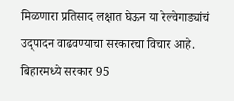मिळणारा प्रतिसाद लक्षात घेऊन या रेल्वेगाड्यांचं उद्पादन वाढवण्याचा सरकारचा विचार आहे. बिहारमध्ये सरकार 95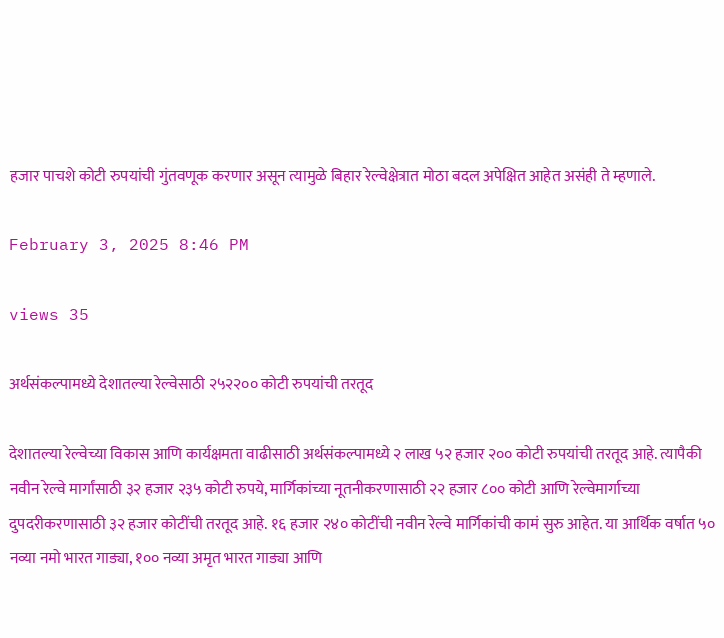हजार पाचशे कोटी रुपयांची गुंतवणूक करणार असून त्यामुळे बिहार रेल्वेक्षेत्रात मोठा बदल अपेक्षित आहेत असंही ते म्हणाले.

February 3, 2025 8:46 PM

views 35

अर्थसंकल्पामध्ये देशातल्या रेल्वेसाठी २५२२०० कोटी रुपयांची तरतूद

देशातल्या रेल्वेच्या विकास आणि कार्यक्षमता वाढीसाठी अर्थसंकल्पामध्ये २ लाख ५२ हजार २०० कोटी रुपयांची तरतूद आहे. त्यापैकी नवीन रेल्वे मार्गांसाठी ३२ हजार २३५ कोटी रुपये, मार्गिकांच्या नूतनीकरणासाठी २२ हजार ८०० कोटी आणि रेल्वेमार्गाच्या दुपदरीकरणासाठी ३२ हजार कोटींची तरतूद आहे. १६ हजार २४० कोटींची नवीन रेल्वे मार्गिकांची कामं सुरु आहेत. या आर्थिक वर्षात ५० नव्या नमो भारत गाड्या, १०० नव्या अमृत भारत गाड्या आणि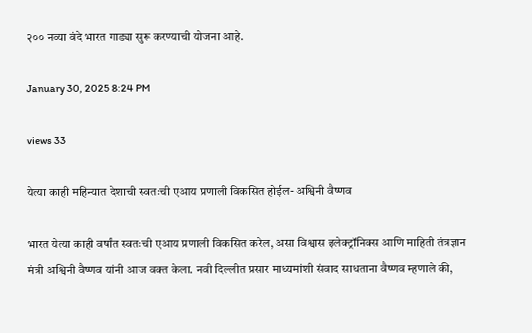२०० नव्या वंदे भारत गाड्या सुरू करण्याची योजना आहे.

January 30, 2025 8:24 PM

views 33

येत्या काही महिन्यात देशाची स्वतःची एआय प्रणाली विकसित होईल- अश्विनी वैष्णव

भारत येत्या काही वर्षांत स्वतःची एआय प्रणाली विकसित करेल, असा विश्वास इलेक्ट्रॉनिक्स आणि माहिती तंत्रज्ञान मंत्री अश्विनी वैष्णव यांनी आज वक्त केला. नवी दिल्लीत प्रसार माध्यमांशी संवाद साधताना वैष्णव म्हणाले की,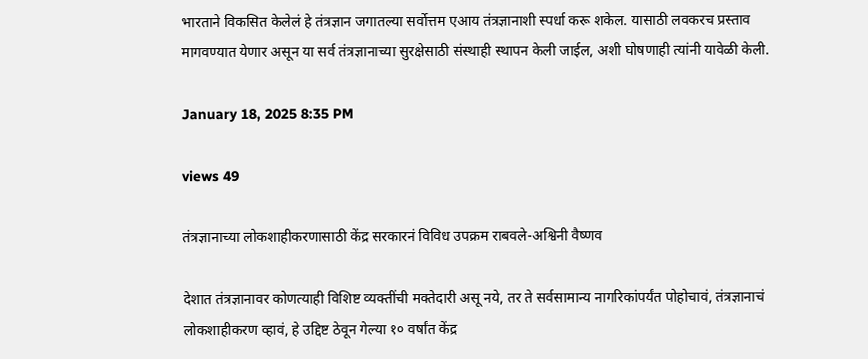भारताने विकसित केलेलं हे तंत्रज्ञान जगातल्या सर्वोत्तम एआय तंत्रज्ञानाशी स्पर्धा करू शकेल. यासाठी लवकरच प्रस्ताव मागवण्यात येणार असून या सर्व तंत्रज्ञानाच्या सुरक्षेसाठी संस्थाही स्थापन केली जाईल, अशी घोषणाही त्यांनी यावेळी केली.

January 18, 2025 8:35 PM

views 49

तंत्रज्ञानाच्या लोकशाहीकरणासाठी केंद्र सरकारनं विविध उपक्रम राबवले-अश्विनी वैष्णव

देशात तंत्रज्ञानावर कोणत्याही विशिष्ट व्यक्तींची मक्तेदारी असू नये, तर ते सर्वसामान्य नागरिकांपर्यंत पोहोचावं, तंत्रज्ञानाचं लोकशाहीकरण व्हावं, हे उद्दिष्ट ठेवून गेल्या १० वर्षांत केंद्र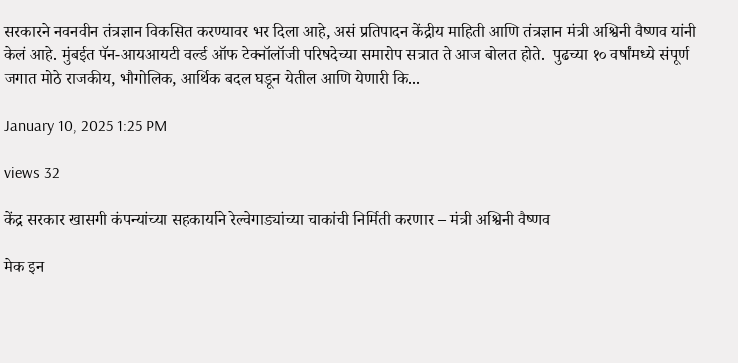सरकारने नवनवीन तंत्रज्ञान विकसित करण्यावर भर दिला आहे, असं प्रतिपादन केंद्रीय माहिती आणि तंत्रज्ञान मंत्री अश्विनी वैष्णव यांनी केलं आहे. मुंबईत पॅन-आयआयटी वर्ल्ड ऑफ टेक्नॉलॉजी परिषदेच्या समारोप सत्रात ते आज बोलत होते.  पुढच्या १० वर्षांमध्ये संपूर्ण जगात मोठे राजकीय, भौगोलिक, आर्थिक बदल घडून येतील आणि येणारी कि...

January 10, 2025 1:25 PM

views 32

केंद्र सरकार खासगी कंपन्यांच्या सहकार्याने रेल्वेगाड्यांच्या चाकांची निर्मिती करणार – मंत्री अश्विनी वैष्णव

मेक इन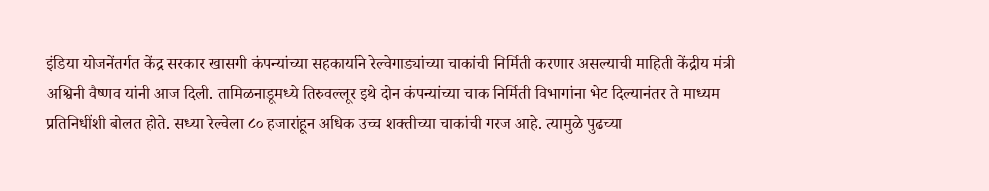इंडिया योजनेंतर्गत केंद्र सरकार खासगी कंपन्यांच्या सहकार्याने रेल्वेगाड्यांच्या चाकांची निर्मिती करणार असल्याची माहिती केंद्रीय मंत्री अश्विनी वैष्णव यांनी आज दिली. तामिळनाडूमध्ये तिरुवल्लूर इथे दोन कंपन्यांच्या चाक निर्मिती विभागांना भेट दिल्यानंतर ते माध्यम प्रतिनिधींशी बोलत होते. सध्या रेल्वेला ८० हजारांहून अधिक उच्च शक्तीच्या चाकांची गरज आहे. त्यामुळे पुढच्या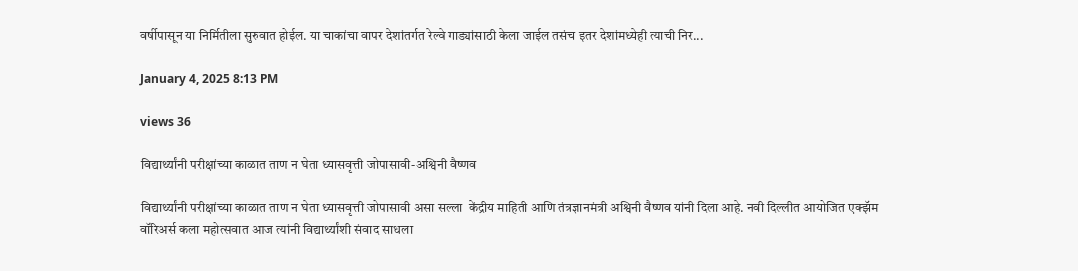वर्षीपासून या निर्मितीला सुरुवात होईल. या चाकांचा वापर देशांतर्गत रेल्वे गाड्यांसाठी केला जाईल तसंच इतर देशांमध्येही त्याची निर...

January 4, 2025 8:13 PM

views 36

विद्यार्थ्यांनी परीक्षांच्या काळात ताण न घेता ध्यासवृत्ती जोपासावी-अश्विनी वैष्णव

विद्यार्थ्यांनी परीक्षांच्या काळात ताण न घेता ध्यासवृत्ती जोपासावी असा सल्ला  केंद्रीय माहिती आणि तंत्रज्ञानमंत्री अश्विनी वैष्णव यांनी दिला आहे. नवी दिल्लीत आयोजित एक्झॅम वॉरिअर्स कला महोत्सवात आज त्यांनी विद्यार्थ्यांशी संवाद साधला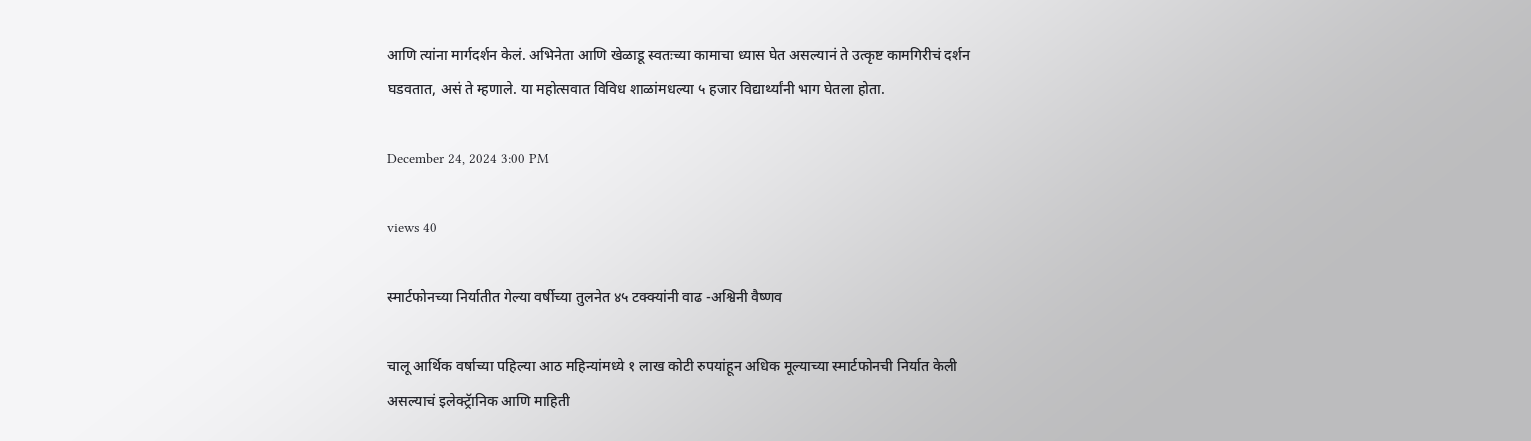आणि त्यांना मार्गदर्शन केलं. अभिनेता आणि खेळाडू स्वतःच्या कामाचा ध्यास घेत असल्यानं ते उत्कृष्ट कामगिरीचं दर्शन घडवतात, असं ते म्हणाले. या महोत्सवात विविध शाळांमधल्या ५ हजार विद्यार्थ्यांनी भाग घेतला होता.

December 24, 2024 3:00 PM

views 40

स्मार्टफोनच्या निर्यातीत गेल्या वर्षीच्या तुलनेत ४५ टक्क्यांनी वाढ -अश्विनी वैष्णव

चालू आर्थिक वर्षाच्या पहिल्या आठ महिन्यांमध्ये १ लाख कोटी रुपयांहून अधिक मूल्याच्या स्मार्टफोनची निर्यात केली असल्याचं इलेक्ट्रॅानिक आणि माहिती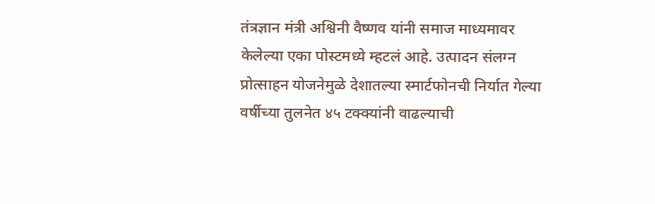तंत्रज्ञान मंत्री अश्विनी वैष्णव यांनी समाज माध्यमावर केलेल्या एका पोस्टमध्ये म्हटलं आहे. उत्पादन संलग्न प्रोत्साहन योजनेमुळे देशातल्या स्मार्टफोनची निर्यात गेल्या वर्षीच्या तुलनेत ४५ टक्क्यांनी वाढल्याची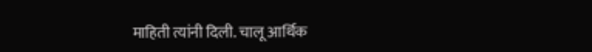माहिती त्यांनी दिली. चालू आर्थिक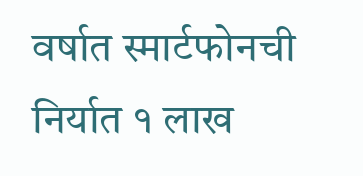वर्षात स्मार्टफोनची निर्यात १ लाख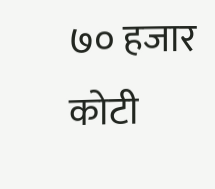७० हजार कोटी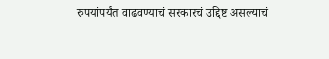रुपयांपर्यंत वाढवण्याचं सरकारचं उद्दिष्ट असल्याचं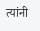त्यांनी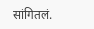सांगितलं.